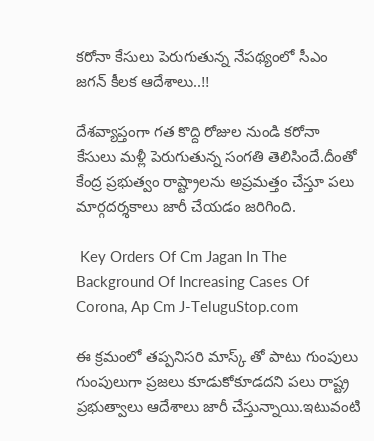కరోనా కేసులు పెరుగుతున్న నేపథ్యంలో సీఎం జగన్ కీలక ఆదేశాలు..!!

దేశవ్యాప్తంగా గత కొద్ది రోజుల నుండి కరోనా కేసులు మళ్లీ పెరుగుతున్న సంగతి తెలిసిందే.దీంతో కేంద్ర ప్రభుత్వం రాష్ట్రాలను అప్రమత్తం చేస్తూ పలు మార్గదర్శకాలు జారీ చేయడం జరిగింది.

 Key Orders Of Cm Jagan In The Background Of Increasing Cases Of Corona, Ap Cm J-TeluguStop.com

ఈ క్రమంలో తప్పనిసరి మాస్క్ తో పాటు గుంపులు గుంపులుగా ప్రజలు కూడుకోకూడదని పలు రాష్ట్ర ప్రభుత్వాలు ఆదేశాలు జారీ చేస్తున్నాయి.ఇటువంటి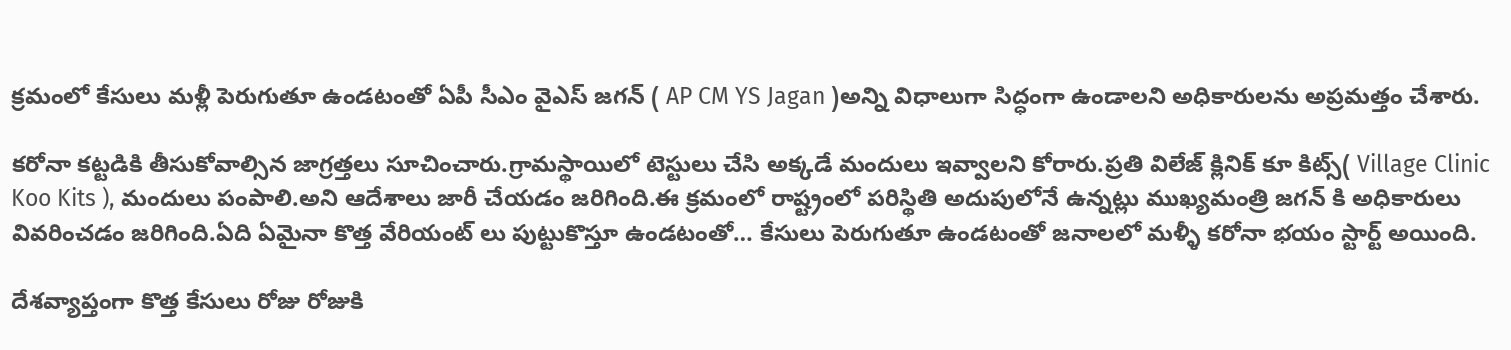క్రమంలో కేసులు మళ్లీ పెరుగుతూ ఉండటంతో ఏపీ సీఎం వైఎస్ జగన్ ( AP CM YS Jagan )అన్ని విధాలుగా సిద్ధంగా ఉండాలని అధికారులను అప్రమత్తం చేశారు.

కరోనా కట్టడికి తీసుకోవాల్సిన జాగ్రత్తలు సూచించారు.గ్రామస్థాయిలో టెస్టులు చేసి అక్కడే మందులు ఇవ్వాలని కోరారు.ప్రతి విలేజ్ క్లినిక్ కూ కిట్స్( Village Clinic Koo Kits ), మందులు పంపాలి.అని ఆదేశాలు జారీ చేయడం జరిగింది.ఈ క్రమంలో రాష్ట్రంలో పరిస్థితి అదుపులోనే ఉన్నట్లు ముఖ్యమంత్రి జగన్ కి అధికారులు వివరించడం జరిగింది.ఏది ఏమైనా కొత్త వేరియంట్ లు పుట్టుకొస్తూ ఉండటంతో… కేసులు పెరుగుతూ ఉండటంతో జనాలలో మళ్ళీ కరోనా భయం స్టార్ట్ అయింది.

దేశవ్యాప్తంగా కొత్త కేసులు రోజు రోజుకి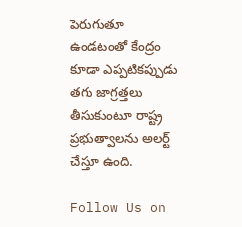పెరుగుతూ ఉండటంతో కేంద్రం కూడా ఎప్పటికప్పుడు తగు జాగ్రత్తలు తీసుకుంటూ రాష్ట్ర ప్రభుత్వాలను అలర్ట్ చేస్తూ ఉంది.

Follow Us on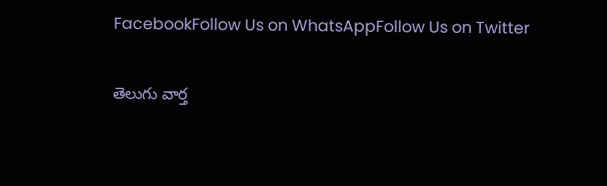FacebookFollow Us on WhatsAppFollow Us on Twitter

తెలుగు వార్త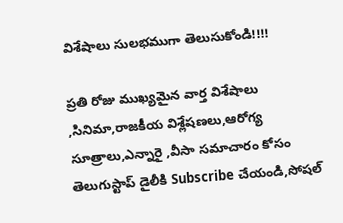విశేషాలు సులభముగా తెలుసుకోండి!!!!

ప్రతి రోజు ముఖ్యమైన వార్త విశేషాలు ,సినిమా,రాజకీయ విశ్లేషణలు,ఆరోగ్య సూత్రాలు,ఎన్నారై ,వీసా సమాచారం కోసం తెలుగుస్టాప్ డైలీకి Subscribe చేయండి,సోషల్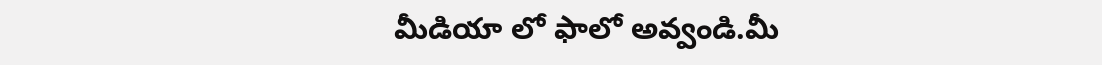మీడియా లో ఫాలో అవ్వండి.మీ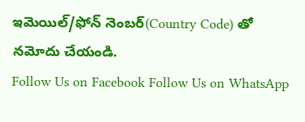ఇమెయిల్/ఫోన్ నెంబర్(Country Code) తో నమోదు చేయండి.
Follow Us on Facebook Follow Us on WhatsApp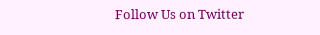Follow Us on Twitter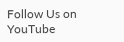Follow Us on YouTube